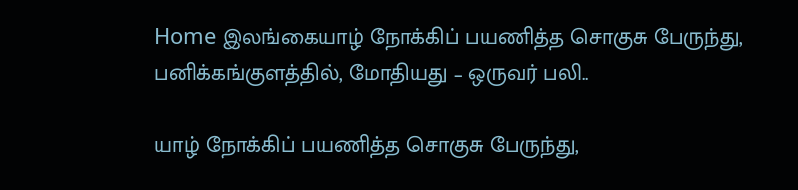Home இலங்கையாழ் நோக்கிப் பயணித்த சொகுசு பேருந்து, பனிக்கங்குளத்தில், மோதியது – ஒருவர் பலி..

யாழ் நோக்கிப் பயணித்த சொகுசு பேருந்து,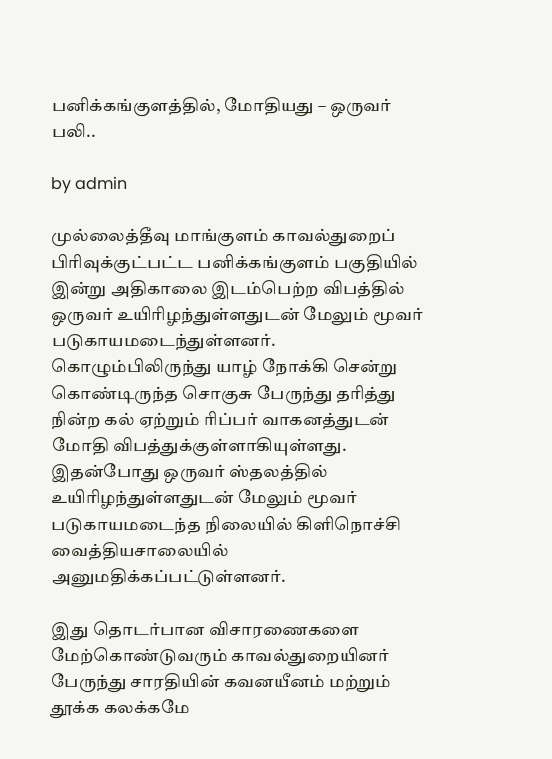பனிக்கங்குளத்தில், மோதியது – ஒருவர் பலி..

by admin

முல்லைத்தீவு மாங்குளம் காவல்துறைப் பிரிவுக்குட்பட்ட பனிக்கங்குளம் பகுதியில் இன்று அதிகாலை இடம்பெற்ற விபத்தில் ஒருவர் உயிரிழந்துள்ளதுடன் மேலும் மூவர் படுகாயமடைந்துள்ளனர். கொழும்பிலிருந்து யாழ் நோக்கி சென்று கொண்டிருந்த சொகுசு பேருந்து தரித்து நின்ற கல் ஏற்றும் ரிப்பர் வாகனத்துடன் மோதி விபத்துக்குள்ளாகியுள்ளது. இதன்போது ஒருவர் ஸ்தலத்தில் உயிரிழந்துள்ளதுடன் மேலும் மூவர் படுகாயமடைந்த நிலையில் கிளிநொச்சி வைத்தியசாலையில் அனுமதிக்கப்பட்டுள்ளனர்.

இது தொடர்பான விசாரணைகளை மேற்கொண்டுவரும் காவல்துறையினர் பேருந்து சாரதியின் கவனயீனம் மற்றும் தூக்க கலக்கமே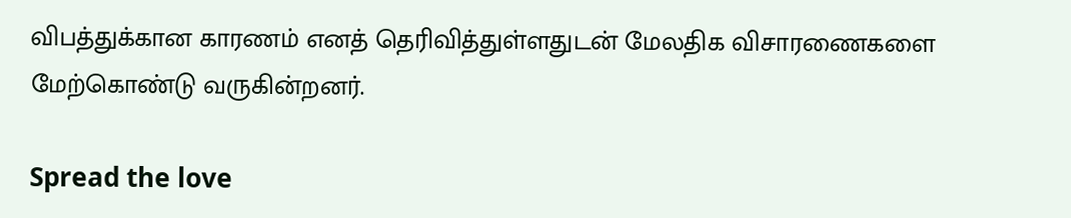விபத்துக்கான காரணம் எனத் தெரிவித்துள்ளதுடன் மேலதிக விசாரணைகளை மேற்கொண்டு வருகின்றனர்.

Spread the love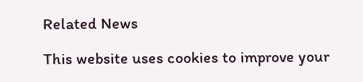Related News

This website uses cookies to improve your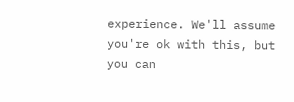experience. We'll assume you're ok with this, but you can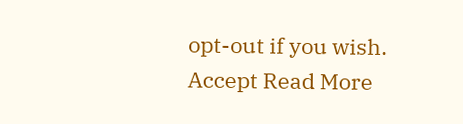opt-out if you wish. Accept Read More